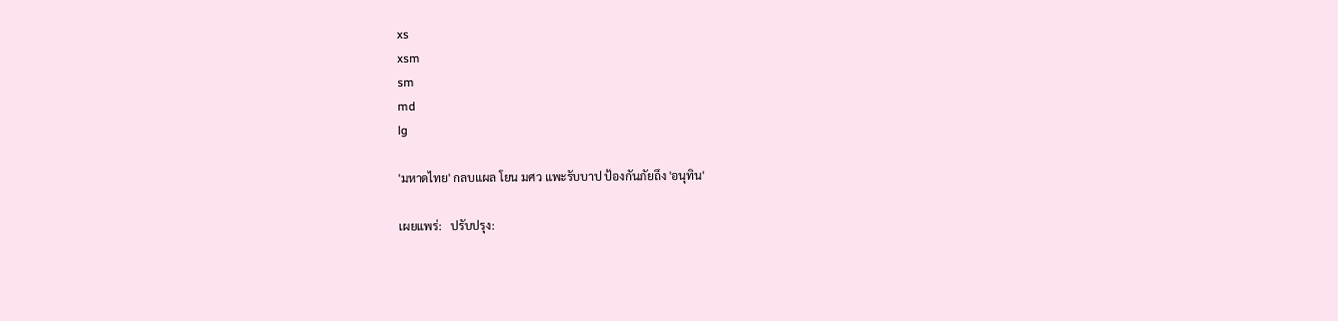xs
xsm
sm
md
lg

'มหาดไทย' กลบแผล โยน มศว แพะรับบาป ป้องกันภัยถึง 'อนุทิน'

เผยแพร่:   ปรับปรุง: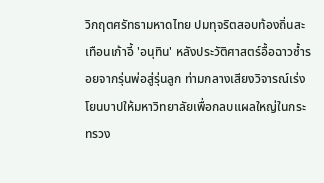วิกฤตศรัทธามหาดไทย ปมทุจริตสอบท้องถิ่นสะเทือนเก้าอี้ 'อนุทิน' หลังประวัติศาสตร์อื้อฉาวซ้ำรอยจากรุ่นพ่อสู่รุ่นลูก ท่ามกลางเสียงวิจารณ์เร่งโยนบาปให้มหาวิทยาลัยเพื่อกลบแผลใหญ่ในกระทรวง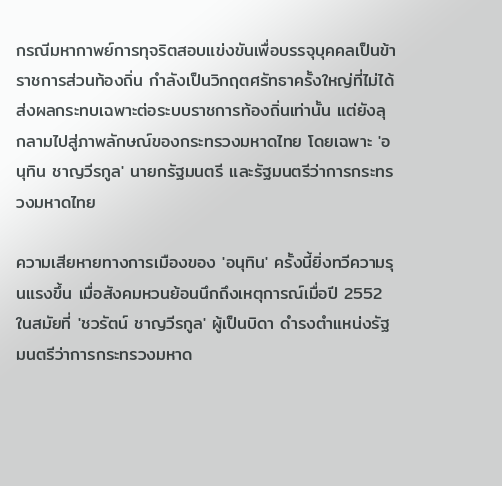กรณีมหากาพย์การทุจริตสอบแข่งขันเพื่อบรรจุบุคคลเป็นข้าราชการส่วนท้องถิ่น กำลังเป็นวิกฤตศรัทธาครั้งใหญ่ที่ไม่ได้ส่งผลกระทบเฉพาะต่อระบบราชการท้องถิ่นเท่านั้น แต่ยังลุกลามไปสู่ภาพลักษณ์ของกระทรวงมหาดไทย โดยเฉพาะ 'อนุทิน ชาญวีรกูล' นายกรัฐมนตรี และรัฐมนตรีว่าการกระทรวงมหาดไทย

ความเสียหายทางการเมืองของ 'อนุทิน' ครั้งนี้ยิ่งทวีความรุนแรงขึ้น เมื่อสังคมหวนย้อนนึกถึงเหตุการณ์เมื่อปี 2552 ในสมัยที่ 'ชวรัตน์ ชาญวีรกูล' ผู้เป็นบิดา ดำรงตำแหน่งรัฐมนตรีว่าการกระทรวงมหาด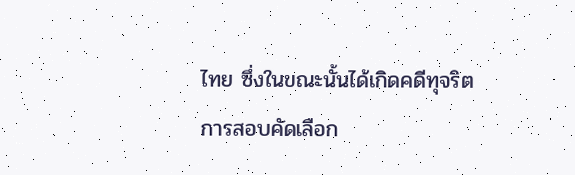ไทย ซึ่งในขณะนั้นได้เกิดคดีทุจริตการสอบคัดเลือก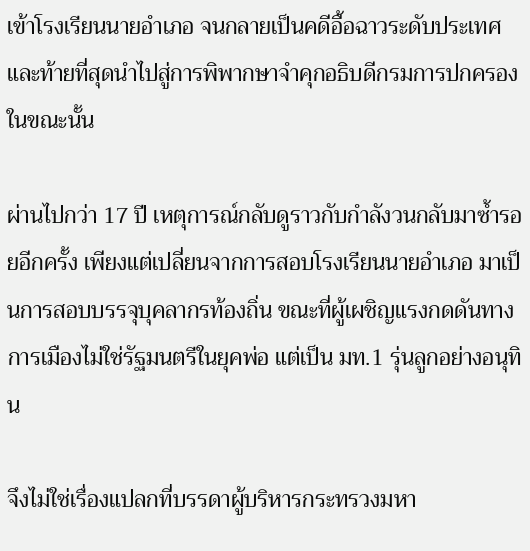เข้าโรงเรียนนายอำเภอ จนกลายเป็นคดีอื้อฉาวระดับประเทศ และท้ายที่สุดนำไปสู่การพิพากษาจำคุกอธิบดีกรมการปกครองในขณะนั้น

ผ่านไปกว่า 17 ปี เหตุการณ์กลับดูราวกับกำลังวนกลับมาซ้ำรอยอีกครั้ง เพียงแต่เปลี่ยนจากการสอบโรงเรียนนายอำเภอ มาเป็นการสอบบรรจุบุคลากรท้องถิ่น ขณะที่ผู้เผชิญแรงกดดันทางการเมืองไม่ใช่รัฐมนตรีในยุคพ่อ แต่เป็น มท.1 รุ่นลูกอย่างอนุทิน

จึงไม่ใช่เรื่องแปลกที่บรรดาผู้บริหารกระทรวงมหา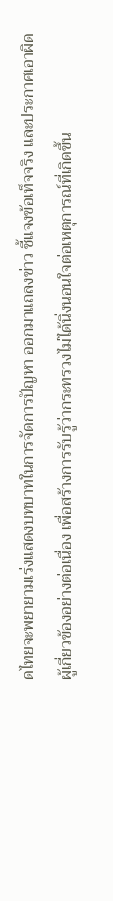ดไทยจะพยายามเร่งแสดงบทบาทในการจัดการปัญหา ออกมาแถลงข่าว ชี้แจงข้อเท็จจริง และประกาศเอาผิดผู้เกี่ยวข้องอย่างต่อเนื่อง เพื่อสร้างการรับรู้ว่ากระทรวงไม่ได้นิ่งนอนใจต่อเหตุการณ์ที่เกิดขึ้น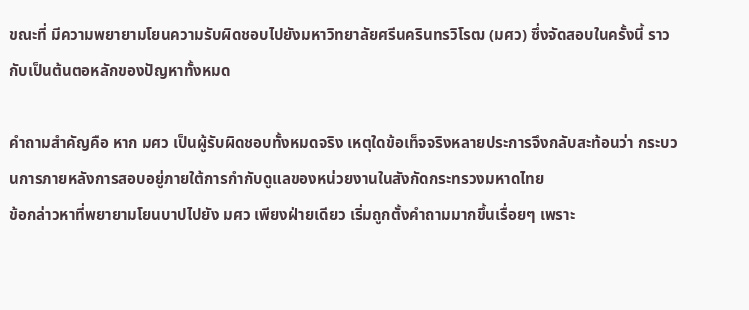ขณะที่ มีความพยายามโยนความรับผิดชอบไปยังมหาวิทยาลัยศรีนครินทรวิโรฒ (มศว) ซึ่งจัดสอบในครั้งนี้ ราวกับเป็นต้นตอหลักของปัญหาทั้งหมด

คำถามสำคัญคือ หาก มศว เป็นผู้รับผิดชอบทั้งหมดจริง เหตุใดข้อเท็จจริงหลายประการจึงกลับสะท้อนว่า กระบวนการภายหลังการสอบอยู่ภายใต้การกำกับดูแลของหน่วยงานในสังกัดกระทรวงมหาดไทย
ข้อกล่าวหาที่พยายามโยนบาปไปยัง มศว เพียงฝ่ายเดียว เริ่มถูกตั้งคำถามมากขึ้นเรื่อยๆ เพราะ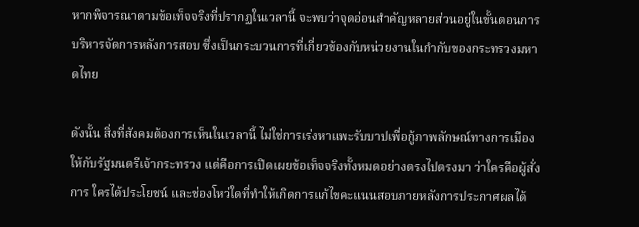หากพิจารณาตามข้อเท็จจริงที่ปรากฏในเวลานี้ จะพบว่าจุดอ่อนสำคัญหลายส่วนอยู่ในขั้นตอนการบริหารจัดการหลังการสอบ ซึ่งเป็นกระบวนการที่เกี่ยวข้องกับหน่วยงานในกำกับของกระทรวงมหาดไทย

ดังนั้น สิ่งที่สังคมต้องการเห็นในเวลานี้ ไม่ใช่การเร่งหาแพะรับบาปเพื่อกู้ภาพลักษณ์ทางการเมืองให้กับรัฐมนตรีเจ้ากระทรวง แต่คือการเปิดเผยข้อเท็จจริงทั้งหมดอย่างตรงไปตรงมา ว่าใครคือผู้สั่งการ ใครได้ประโยชน์ และช่องโหว่ใดที่ทำให้เกิดการแก้ไขคะแนนสอบภายหลังการประกาศผลได้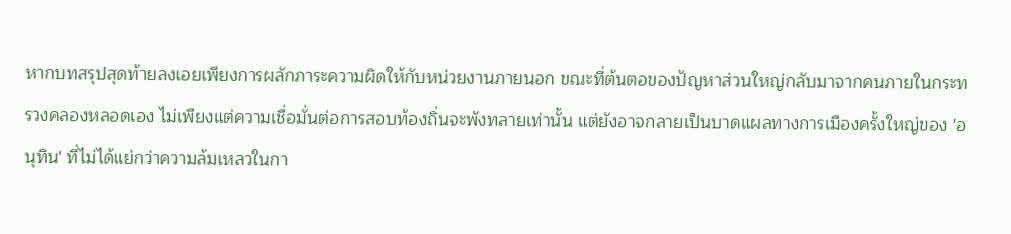หากบทสรุปสุดท้ายลงเอยเพียงการผลักภาระความผิดให้กับหน่วยงานภายนอก ขณะที่ต้นตอของปัญหาส่วนใหญ่กลับมาจากคนภายในกระทรวงคลองหลอดเอง ไม่เพียงแต่ความเชื่อมั่นต่อการสอบท้องถิ่นจะพังทลายเท่านั้น แต่ยังอาจกลายเป็นบาดแผลทางการเมืองครั้งใหญ่ของ 'อนุทิน' ที่ไม่ได้แย่กว่าความล้มเหลวในกา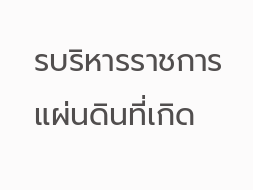รบริหารราชการแผ่นดินที่เกิด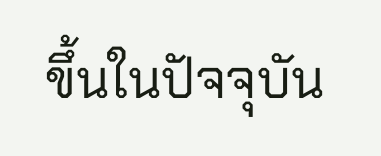ขึ้นในปัจจุบัน